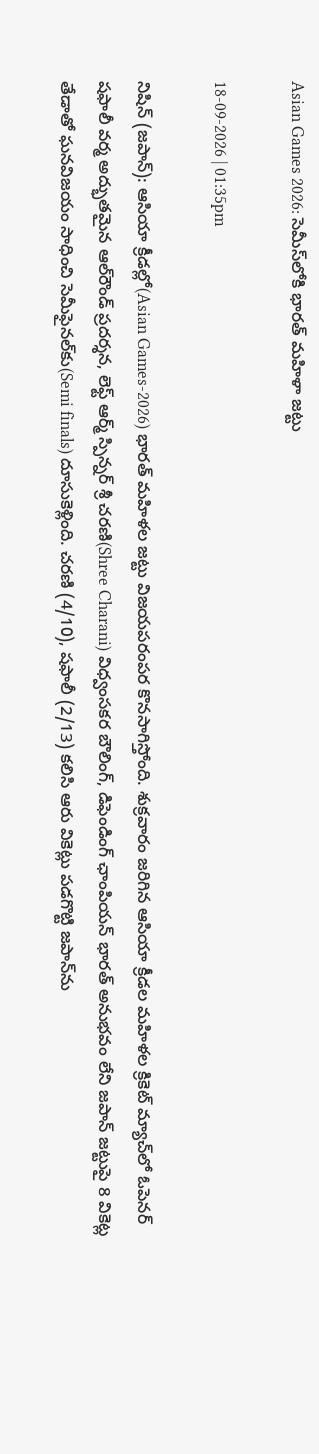Asian Games 2026: సెమీస్‌లోకి భారత్‌ మహిళా జట్టు

18-09-2026 | 01:35pm

నిషిన్ (జపాన్): ఆసియా క్రీడల్లో(Asian Games-2026) భారత్ మహిళల జట్టు విజయపరంపర కొనసాగిస్తోంది. శుక్రవారం జరిగిన ఆసియా క్రీడల మహిళల క్రికెట్ మ్యాచ్‌లో ఓపెనర్ షఫాలీ వర్మ అద్భుతమైన ఆల్‌రౌండ్ ప్రదర్శన, లెఫ్ట్ ఆర్మ్ స్పిన్నర్ శ్రీ చరణి(Shree Charani) విధ్వంసకర బౌలింగ్, డిఫెండింగ్ ఛాంపియన్ భారత్ అనుభవం లేని జపాన్ జట్టుపై 8 వికెట్ల తేడాతో ఘనవిజయం సాధించి సెమీఫైనల్‌కు(Semi finals) దూసుకెళ్లింది. చరణి (4/10), షఫాలీ (2/13) కలిసి ఆరు వికెట్లు పడగొట్టి జపాన్‌ను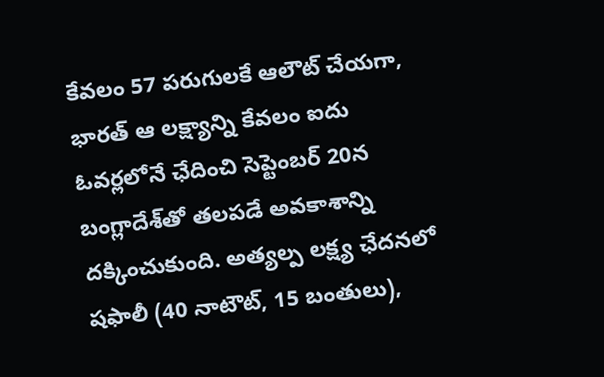కేవలం 57 పరుగులకే ఆలౌట్ చేయగా, భారత్ ఆ లక్ష్యాన్ని కేవలం ఐదు ఓవర్లలోనే ఛేదించి సెప్టెంబర్ 20న బంగ్లాదేశ్‌తో తలపడే అవకాశాన్ని దక్కించుకుంది. అత్యల్ప లక్ష్య ఛేదనలో షఫాలీ (40 నాటౌట్, 15 బంతులు),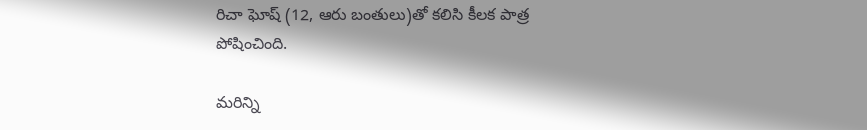రిచా ఘోష్‌ (12, ఆరు బంతులు)తో కలిసి కీలక పాత్ర పోషించింది.

మరిన్ని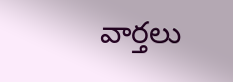వార్తలు